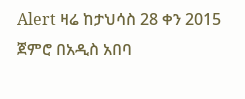Alert ዛሬ ከታህሳስ 28 ቀን 2015 ጀምሮ በአዲስ አበባ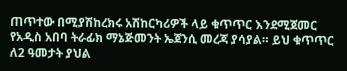ጠጥተው በሚያሽከረክሩ አሽከርካሪዎች ላይ ቁጥጥር እንደሚጀመር የአዲስ አበባ ትራፊክ ማኔጅመንት ኤጀንሲ መረጃ ያሳያል። ይህ ቁጥጥር ለ2 ዓመታት ያህል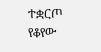ተቋርጦ የቆየው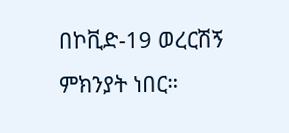በኮቪድ-19 ወረርሽኝ ምክንያት ነበር።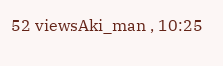52 viewsAki_man , 10:25